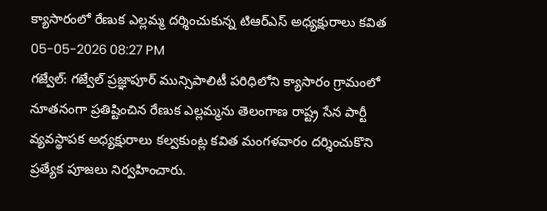క్యాసారంలో రేణుక ఎల్లమ్మ దర్శించుకున్న టిఆర్ఎస్ అధ్యక్షురాలు కవిత
05-05-2026 08:27 PM
గజ్వేల్: గజ్వేల్ ప్రజ్ఞాపూర్ మున్సిపాలిటీ పరిధిలోని క్యాసారం గ్రామంలో నూతనంగా ప్రతిష్టించిన రేణుక ఎల్లమ్మను తెలంగాణ రాష్ట్ర సేన పార్టీ వ్యవస్థాపక అధ్యక్షురాలు కల్వకుంట్ల కవిత మంగళవారం దర్శించుకొని ప్రత్యేక పూజలు నిర్వహించారు.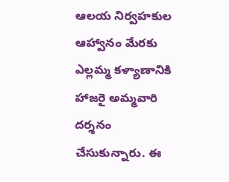ఆలయ నిర్వహకుల ఆహ్వానం మేరకు ఎల్లమ్మ కళ్యాణానికి హాజరై అమ్మవారి దర్శనం చేసుకున్నారు. ఈ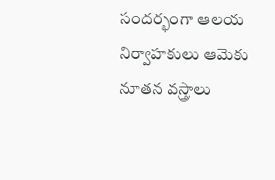సందర్భంగా ఆలయ నిర్వాహకులు ఆమెకు నూతన వస్త్రాలు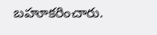బహూకరించారు.